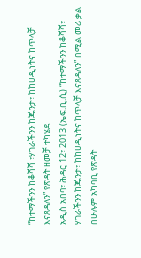“ከተማችንን ከቆሻሻ ፣ሃገራችንን ከጁንታ፣ ከከሀዲነትና ከጥላቻ እናጸዳለን” የጽዳት ዘመቻ ተካሄደ
አዲስ አበባ፣ ሕዳር 12፣ 2013 (ኤፍ.ቢ.ሲ) “ከተማችንን ከቆሻሻ፣ ሃገራችንን ከጁንታ፣ ከከሀዲነትና ከጥላቻ እናጸዳለን” በሚል መሪ ቃል በሁሉም አካባቢ የጽዳት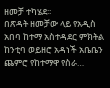ዘመቻ ተካሄደ፡፡
በጽዳት ዘመቻው ላይ የአዲስ አበባ ከተማ አስተዳደር ምክትል ከንቲባ ወይዘሮ አዳነች አቤቤን ጨምሮ የከተማዋ የስራ…